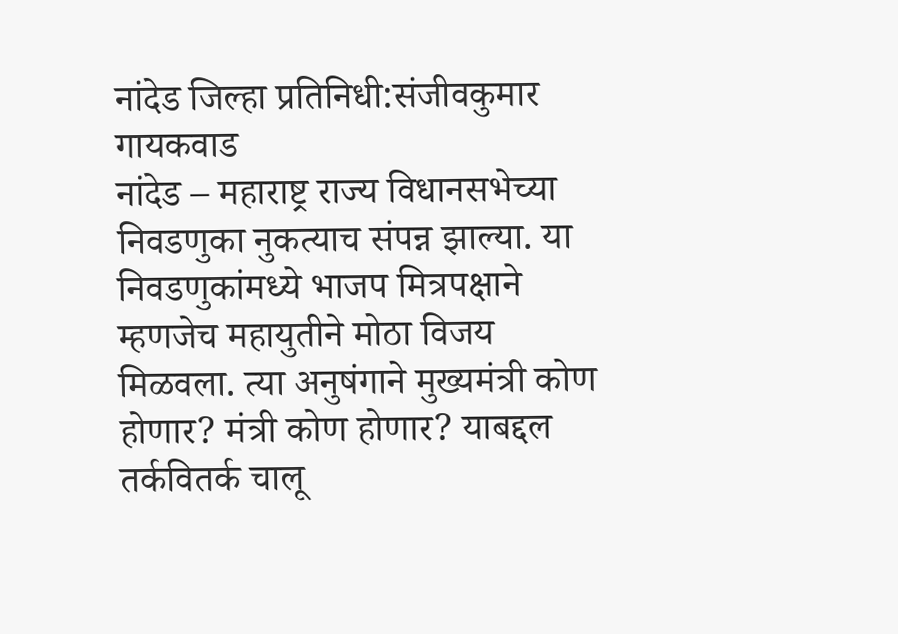नांदेड जिल्हा प्रतिनिधी:संजीवकुमार गायकवाड
नांदेड – महाराष्ट्र राज्य विधानसभेच्या निवडणुका नुकत्याच संपन्न झाल्या. या निवडणुकांमध्ये भाजप मित्रपक्षाने म्हणजेच महायुतीने मोठा विजय मिळवला. त्या अनुषंगाने मुख्यमंत्री कोण होणार? मंत्री कोण होणार? याबद्दल तर्कवितर्क चालू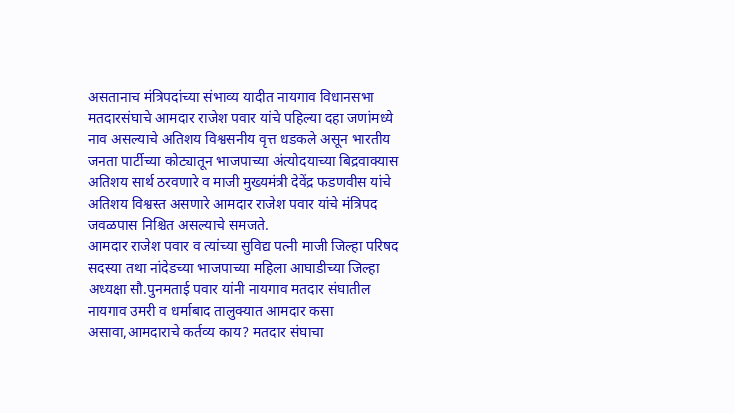असतानाच मंत्रिपदांच्या संभाव्य यादीत नायगाव विधानसभा मतदारसंघाचे आमदार राजेश पवार यांचे पहिल्या दहा जणांमध्ये नाव असल्याचे अतिशय विश्वसनीय वृत्त धडकले असून भारतीय जनता पार्टीच्या कोट्यातून भाजपाच्या अंत्योदयाच्या बिद्रवाक्यास अतिशय सार्थ ठरवणारे व माजी मुख्यमंत्री देवेंद्र फडणवीस यांचे अतिशय विश्वस्त असणारे आमदार राजेश पवार यांचे मंत्रिपद जवळपास निश्चित असल्याचे समजते.
आमदार राजेश पवार व त्यांच्या सुविद्य पत्नी माजी जिल्हा परिषद सदस्या तथा नांदेडच्या भाजपाच्या महिला आघाडीच्या जिल्हा अध्यक्षा सौ.पुनमताई पवार यांनी नायगाव मतदार संघातील नायगाव उमरी व धर्माबाद तालुक्यात आमदार कसा असावा,आमदाराचे कर्तव्य काय? मतदार संघाचा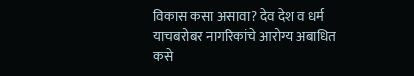विकास कसा असावा? देव देश व धर्म याचबरोबर नागरिकांचे आरोग्य अबाधित कसे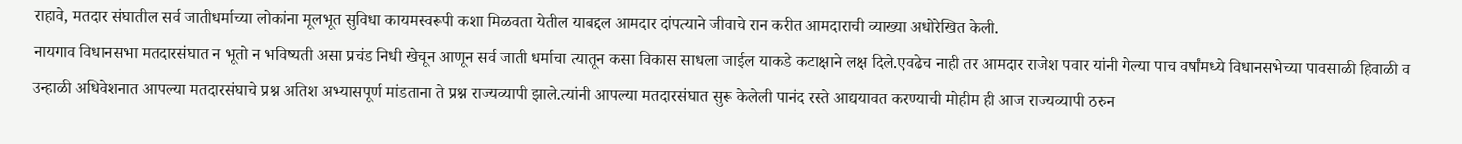राहावे, मतदार संघातील सर्व जातीधर्माच्या लोकांना मूलभूत सुविधा कायमस्वरूपी कशा मिळवता येतील याबद्दल आमदार दांपत्याने जीवाचे रान करीत आमदाराची व्याख्या अधोरेखित केली.
नायगाव विधानसभा मतदारसंघात न भूतो न भविष्यती असा प्रचंड निधी खेचून आणून सर्व जाती धर्माचा त्यातून कसा विकास साधला जाईल याकडे कटाक्षाने लक्ष दिले.एवढेच नाही तर आमदार राजेश पवार यांनी गेल्या पाच वर्षांमध्ये विधानसभेच्या पावसाळी हिवाळी व उन्हाळी अधिवेशनात आपल्या मतदारसंघाचे प्रश्न अतिश अभ्यासपूर्ण मांडताना ते प्रश्न राज्यव्यापी झाले.त्यांनी आपल्या मतदारसंघात सुरू केलेली पानंद रस्ते आद्ययावत करण्याची मोहीम ही आज राज्यव्यापी ठरुन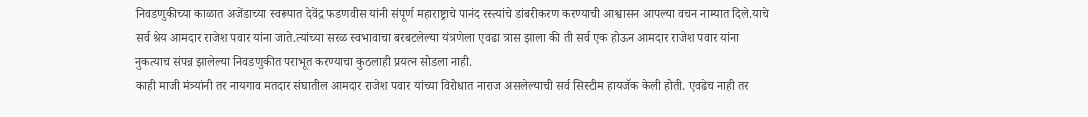निवडणुकीच्या काळात अजेंडाच्या स्वरूपात देवेंद्र फडणवीस यांनी संपूर्ण महाराष्ट्राचे पानंद रस्त्यांचे डांबरीकरण करण्याची आश्वासन आपल्या वचन नाम्यात दिले.याचे सर्व श्रेय आमदार राजेश पवार यांना जाते.त्यांच्या सरळ स्वभावाचा बरबटलेल्या यंत्रणेला एवढा त्रास झाला की ती सर्व एक होऊन आमदार राजेश पवार यांना नुकत्याच संपन्न झालेल्या निवडणुकीत पराभूत करण्याचा कुठलाही प्रयत्न सोडला नाही.
काही माजी मंत्र्यांनी तर नायगाव मतदार संघातील आमदार राजेश पवार यांच्या विरोधात नाराज असलेल्याची सर्व सिस्टीम हायजॅक केली होती. एवढेच नाही तर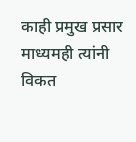काही प्रमुख प्रसार माध्यमही त्यांनी विकत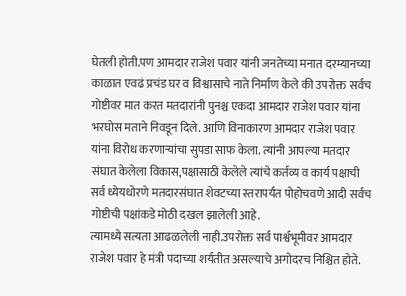घेतली होती.पण आमदार राजेश पवार यांनी जनतेच्या मनात दरम्यानच्या काळात एवढं प्रचंड घर व विश्वासाचे नाते निर्माण केले की उपरोक्त सर्वच गोष्टीवर मात करत मतदारांनी पुनश्च एकदा आमदार राजेश पवार यांना भरघोस मताने निवडून दिले. आणि विनाकारण आमदार राजेश पवार यांना विरोध करणाऱ्यांचा सुपडा साफ केला. त्यांनी आपल्या मतदार संघात केलेला विकास,पक्षासाठी केलेले त्यांचे कर्तव्य व कार्य पक्षाची सर्व ध्येयधोरणे मतदारसंघात शेवटच्या स्तरापर्यंत पोहोचवणे आदी सर्वच गोष्टीची पक्षांकडे मोठी दखल झालेली आहे.
त्यामध्ये सत्यता आढळलेली नाही.उपरोक्त सर्व पार्श्वभूमीवर आमदार राजेश पवार हे मंत्री पदाच्या शर्यतीत असल्याचे अगोदरच निश्चित होते.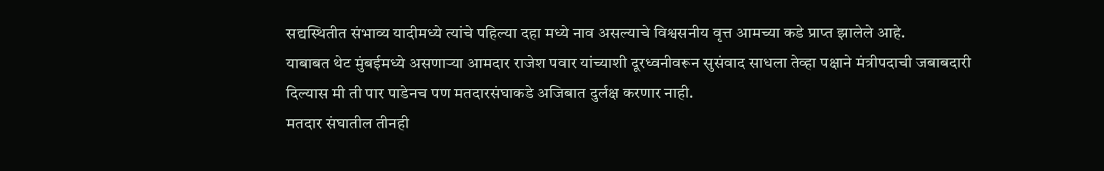सद्यस्थितीत संभाव्य यादीमध्ये त्यांचे पहिल्या दहा मध्ये नाव असल्याचे विश्वसनीय वृत्त आमच्या कडे प्राप्त झालेले आहे.
याबाबत थेट मुंबईमध्ये असणाऱ्या आमदार राजेश पवार यांच्याशी दूरध्वनीवरून सुसंवाद साधला तेव्हा पक्षाने मंत्रीपदाची जबाबदारी दिल्यास मी ती पार पाडेनच पण मतदारसंघाकडे अजिबात दुर्लक्ष करणार नाही.
मतदार संघातील तीनही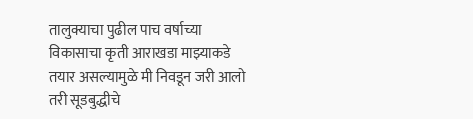तालुक्याचा पुढील पाच वर्षाच्या विकासाचा कृती आराखडा माझ्याकडे तयार असल्यामुळे मी निवडून जरी आलो तरी सूडबुद्धीचे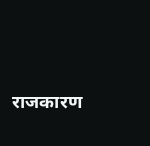राजकारण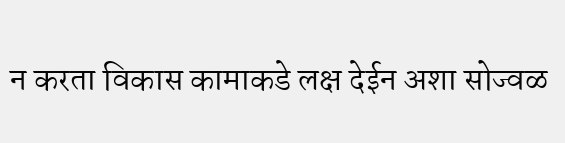न करता विकास कामाकडे लक्ष देईन अशा सोज्वळ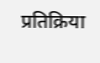प्रतिक्रिया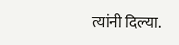त्यांनी दिल्या.